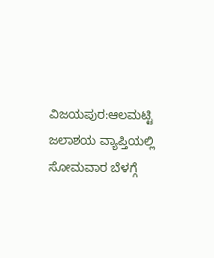ವಿಜಯಪುರ:ಆಲಮಟ್ಟಿ ಜಲಾಶಯ ವ್ಯಾಪ್ತಿಯಲ್ಲಿ ಸೋಮವಾರ ಬೆಳಗ್ಗೆ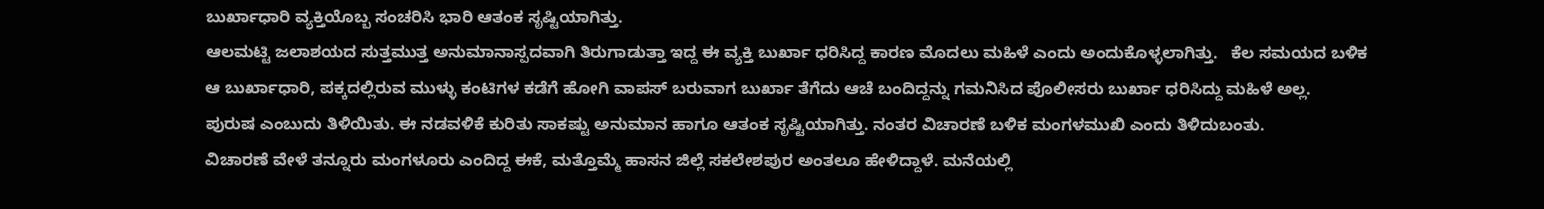ಬುರ್ಖಾಧಾರಿ ವ್ಯಕ್ತಿಯೊಬ್ಬ ಸಂಚರಿಸಿ ಭಾರಿ ಆತಂಕ ಸೃಷ್ಟಿಯಾಗಿತ್ತು.
ಆಲಮಟ್ಟಿ ಜಲಾಶಯದ ಸುತ್ತಮುತ್ತ ಅನುಮಾನಾಸ್ಪದವಾಗಿ ತಿರುಗಾಡುತ್ತಾ ಇದ್ದ ಈ ವ್ಯಕ್ತಿ ಬುರ್ಖಾ ಧರಿಸಿದ್ದ ಕಾರಣ ಮೊದಲು ಮಹಿಳೆ ಎಂದು ಅಂದುಕೊಳ್ಳಲಾಗಿತ್ತು.   ಕೆಲ ಸಮಯದ ಬಳಿಕ ಆ ಬುರ್ಖಾಧಾರಿ, ಪಕ್ಕದಲ್ಲಿರುವ ಮುಳ್ಳು ಕಂಟಿಗಳ ಕಡೆಗೆ ಹೋಗಿ ವಾಪಸ್ ಬರುವಾಗ ಬುರ್ಖಾ ತೆಗೆದು ಆಚೆ ಬಂದಿದ್ದನ್ನು ಗಮನಿಸಿದ ಪೊಲೀಸರು ಬುರ್ಖಾ ಧರಿಸಿದ್ದು ಮಹಿಳೆ ಅಲ್ಲ.  ಪುರುಷ ಎಂಬುದು ತಿಳಿಯಿತು. ಈ ನಡವಳಿಕೆ ಕುರಿತು ಸಾಕಷ್ಟು ಅನುಮಾನ ಹಾಗೂ ಆತಂಕ ಸೃಷ್ಟಿಯಾಗಿತ್ತು. ನಂತರ ವಿಚಾರಣೆ ಬಳಿಕ ಮಂಗಳಮುಖಿ ಎಂದು ತಿಳಿದುಬಂತು.
ವಿಚಾರಣೆ ವೇಳೆ ತನ್ನೂರು ಮಂಗಳೂರು ಎಂದಿದ್ದ ಈಕೆ, ಮತ್ತೊಮ್ಮೆ ಹಾಸನ ಜಿಲ್ಲೆ ಸಕಲೇಶಪುರ ಅಂತಲೂ ಹೇಳಿದ್ದಾಳೆ. ಮನೆಯಲ್ಲಿ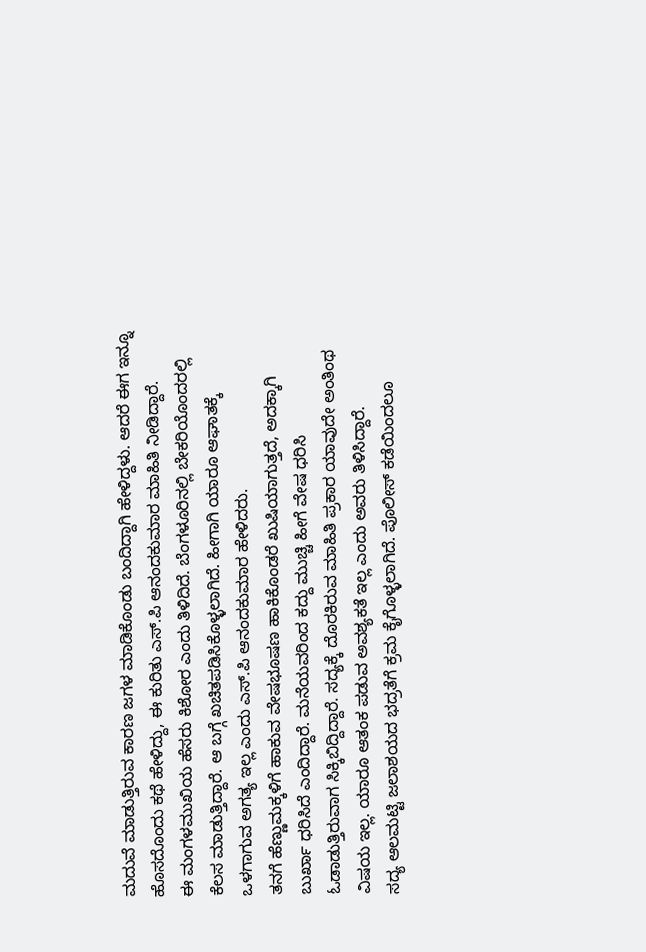ಮದುವೆ ಮಾಡುತ್ತಿರುವ ಕಾರಣ ಜಗಳ ಮಾಡಿಕೊಂಡು ಬಂದಿದ್ದಾಗಿ ಹೇಳಿದ್ದಳು. ಆದರೆ ಈಗ ಇನ್ನೂ ಹೊಸದೊಂದು ಕಥೆ ಹೇಳಿದ್ದು, ಈ ಕುರಿತು ಎಸ್.ಪಿ ಆನಂದಕುಮಾರ ಮಾಹಿತಿ ನೀಡಿದ್ದಾರೆ.
ಈ ಮಂಗಳಮುಖಿಯ ಹೆಸರು ಕಿಶೋರ ಎಂದು ತಿಳಿದಿದೆ. ಬೆಂಗಳೂರಿನಲ್ಲಿ ಬೇಕರಿಯೊಂದರಲ್ಲಿ ಕೆಲಸ‌ ಮಾಡುತ್ತಿದ್ದಾರೆ. ಆ ಬಗ್ಗೆ ಖಚಿತಪಡಿಸಿಕೊಳ್ಳಲಾಗಿದೆ. ಹೀಗಾಗಿ ಯಾರೂ ಆಘಾತಕ್ಕೆ ಒಳಗಾಗುವ ಅಗತ್ಯ ಇಲ್ಲ ಎಂದು ಎಸ್.ಪಿ ಆನಂದಕುಮಾರ ಹೇಳಿದರು.
ತನಗೆ ಹೆಣ್ಣುಮಕ್ಕಳಿಗೆ ಹಾಕುವ ವೇಷಭೂಷಣ ಹಾಕಿಕೊಂಡರೆ ಖುಷಿಯಾಗುತ್ತದೆ, ಅದಕ್ಕಾಗಿ ಬುರ್ಖಾ ಧರಿಸಿದೆ ಎಂದಿದ್ದಾರೆ. ಮನೆಯವರಿಂದ ಕದ್ದು ಮುಚ್ಚಿ ಹೀಗೆ ವೇಷ ಧರಿಸಿ ಓಡಾಡುತ್ತಿರುವಾಗ ಸಿಕ್ಕಿಬಿದ್ದಿದ್ದಾರೆ‌. ಸದ್ಯಕ್ಕೆ ದೊರಕಿರುವ ಮಾಹಿತಿ ಪ್ರಕಾರ ಯಾವುದೇ ಅಂತಿಂಥ ವಿಷಯ ಇಲ್ಲ. ಯಾರೂ ಆತಂಕ ಪಡುವ ಅವಶ್ಯಕತೆ ಇಲ್ಲ ಎಂದು ಅವರು ತಿಳಿಸಿದ್ದಾರೆ.
ಸದ್ಯ ಆಲಮಟ್ಟಿ ಜಲಾಶಯದ ಭದ್ರತೆಗೆ ಕ್ರಮ ಕೈಗೊಳ್ಳಲಾಗಿದೆ. ಪೊಲೀಸ್ ಕಡೆಯಿಂದಲೂ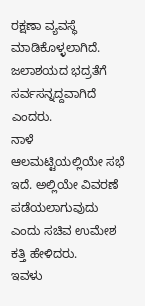ರಕ್ಷಣಾ ವ್ಯವಸ್ಥೆ ಮಾಡಿಕೊಳ್ಳಲಾಗಿದೆ. ಜಲಾಶಯದ ಭದ್ರತೆಗೆ ಸರ್ವಸನ್ನದ್ದವಾಗಿದೆ ಎಂದರು.
ನಾಳೆ ಆಲಮಟ್ಟಿಯಲ್ಲಿಯೇ ಸಭೆ ಇದೆ. ಅಲ್ಲಿಯೇ ವಿವರಣೆ ಪಡೆಯಲಾಗುವುದು ಎಂದು ಸಚಿವ ಉಮೇಶ ಕತ್ತಿ ಹೇಳಿದರು.
ಇವಳು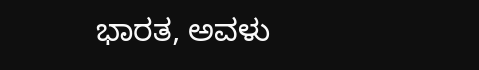ಭಾರತ, ಅವಳು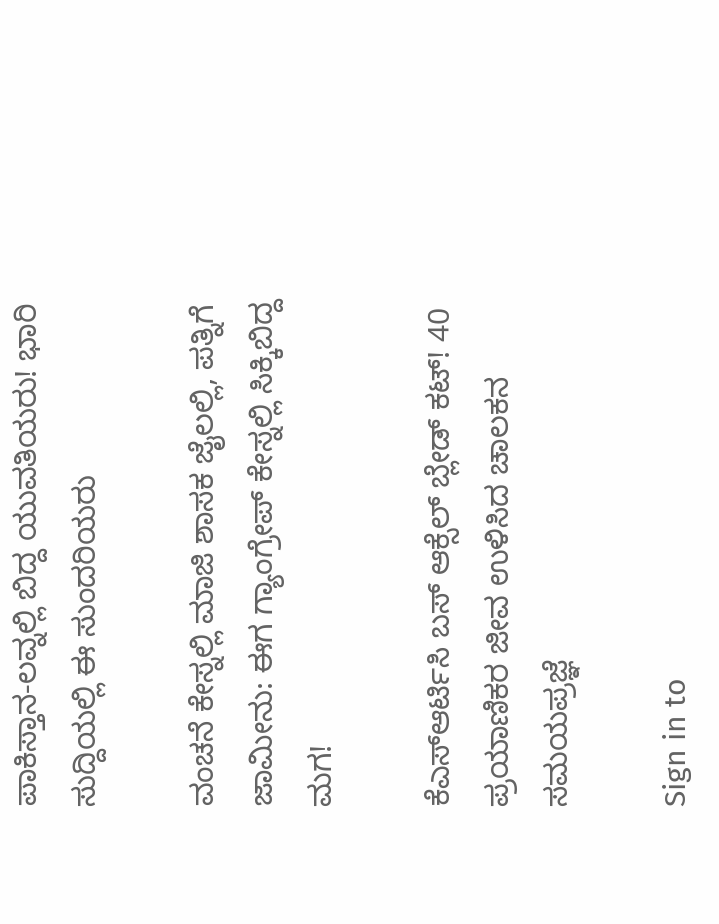ಪಾಕಿಸ್ತಾನ-ಲವ್ನಲ್ಲಿ ಬಿದ್ದ ಯುವತಿಯರು! ಭಾರಿ ಸುದ್ದಿಯಲ್ಲಿ ಈ ಸುಂದರಿಯರು

ವಂಚನೆ ಕೇಸ್ನಲ್ಲಿ ಮಾಜಿ ಶಾಸಕ ಜೈಲಲ್ಲಿ, ಪತ್ನಿಗೆ ಜಾಮೀನು: ಈಗ ಗ್ಯಾಂಗ್ರೇಪ್ ಕೇಸ್ನಲ್ಲಿ ಸಿಕ್ಕಿಬಿದ್ದ ಮಗ!

ಕೆಎಸ್ಆರ್ಟಿಸಿ ಬಸ್ ಆಕ್ಸೆಲ್ ಬ್ಲೇಡ್ ಕಟ್! 40 ಪ್ರಯಾಣಿಕರ ಜೀವ ಉಳಿಸಿದ ಚಾಲಕನ ಸಮಯಪ್ರಜ್ಞೆ

Sign in to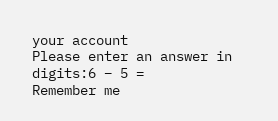your account
Please enter an answer in digits:6 − 5 =
Remember me